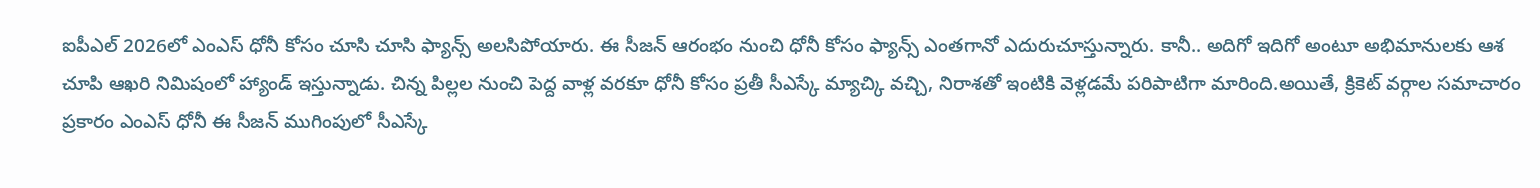ఐపీఎల్ 2026లో ఎంఎస్ ధోనీ కోసం చూసి చూసి ఫ్యాన్స్ అలసిపోయారు. ఈ సీజన్ ఆరంభం నుంచి ధోనీ కోసం ఫ్యాన్స్ ఎంతగానో ఎదురుచూస్తున్నారు. కానీ.. అదిగో ఇదిగో అంటూ అభిమానులకు ఆశ చూపి ఆఖరి నిమిషంలో హ్యాండ్ ఇస్తున్నాడు. చిన్న పిల్లల నుంచి పెద్ద వాళ్ల వరకూ ధోనీ కోసం ప్రతీ సీఎస్కే మ్యాచ్కి వచ్చి, నిరాశతో ఇంటికి వెళ్లడమే పరిపాటిగా మారింది.అయితే, క్రికెట్ వర్గాల సమాచారం ప్రకారం ఎంఎస్ ధోనీ ఈ సీజన్ ముగింపులో సీఎస్కే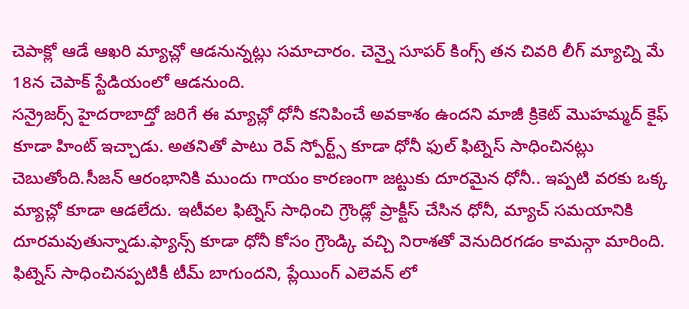చెపాక్లో ఆడే ఆఖరి మ్యాచ్లో ఆడనున్నట్లు సమాచారం. చెన్నై సూపర్ కింగ్స్ తన చివరి లీగ్ మ్యాచ్ని మే 18న చెపాక్ స్టేడియంలో ఆడనుంది.
సన్రైజర్స్ హైదరాబాద్తో జరిగే ఈ మ్యాచ్లో ధోనీ కనిపించే అవకాశం ఉందని మాజీ క్రికెట్ మొహమ్మద్ కైఫ్ కూడా హింట్ ఇచ్చాడు. అతనితో పాటు రెవ్ స్పోర్ట్స్ కూడా ధోనీ ఫుల్ ఫిట్నెస్ సాధించినట్లు చెబుతోంది.సీజన్ ఆరంభానికి ముందు గాయం కారణంగా జట్టుకు దూరమైన ధోనీ.. ఇప్పటి వరకు ఒక్క మ్యాచ్లో కూడా ఆడలేదు. ఇటీవల ఫిట్నెస్ సాధించి గ్రౌండ్లో ప్రాక్టీస్ చేసిన ధోనీ, మ్యాచ్ సమయానికి దూరమవుతున్నాడు.ఫ్యాన్స్ కూడా ధోనీ కోసం గ్రౌండ్కి వచ్చి నిరాశతో వెనుదిరగడం కామన్గా మారింది. ఫిట్నెస్ సాధించినప్పటికీ టీమ్ బాగుందని, ప్లేయింగ్ ఎలెవన్ లో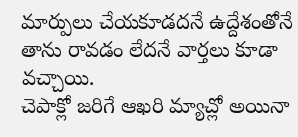మార్పులు చేయకూడదనే ఉద్దేశంతోనే తాను రావడం లేదనే వార్తలు కూడా వచ్చాయి.
చెపాక్లో జరిగే ఆఖరి మ్యాచ్లో అయినా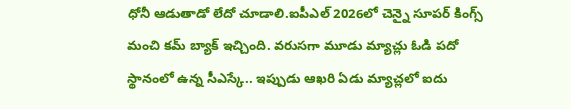ధోనీ ఆడుతాడో లేదో చూడాలి.ఐపీఎల్ 2026లో చెన్నై సూపర్ కింగ్స్ మంచి కమ్ బ్యాక్ ఇచ్చింది. వరుసగా మూడు మ్యాచ్లు ఓడి పదో స్థానంలో ఉన్న సీఎస్కే.. ఇప్పుడు ఆఖరి ఏడు మ్యాచ్లలో ఐదు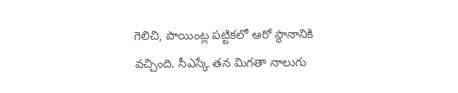గెలిచి, పాయింట్ల పట్టికలో ఆరో స్థానానికి వచ్చింది. సీఎస్కే తన మిగతా నాలుగు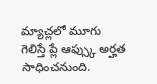మ్యాచ్లలో మూగు గెలిస్తే ప్లే ఆఫ్స్కు అర్హత సాధించనుంది.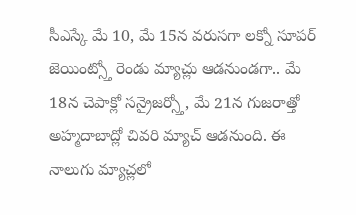సీఎస్కే మే 10, మే 15న వరుసగా లక్నో సూపర్ జెయింట్స్తో రెండు మ్యాచ్లు ఆడనుండగా.. మే 18న చెపాక్లో సన్రైజర్స్తో, మే 21న గుజరాత్తో అహ్మదాబాద్లో చివరి మ్యాచ్ ఆడనుంది. ఈ నాలుగు మ్యాచ్లలో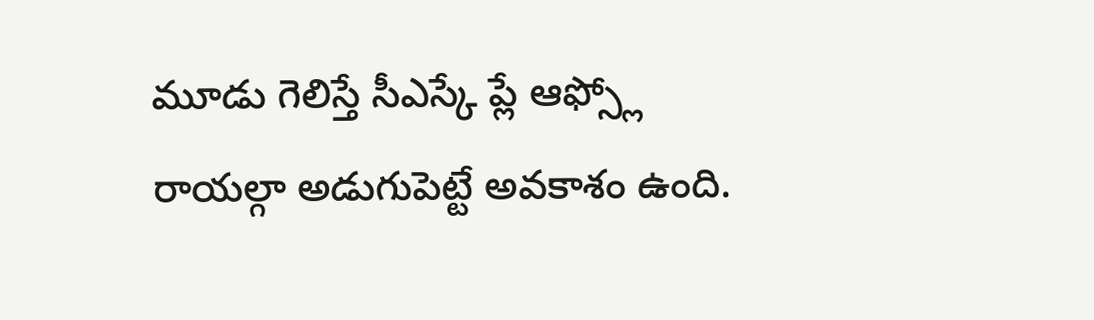మూడు గెలిస్తే సీఎస్కే ప్లే ఆఫ్స్లో రాయల్గా అడుగుపెట్టే అవకాశం ఉంది.